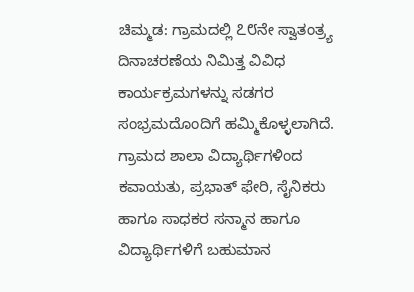ಚಿಮ್ಮಡ: ಗ್ರಾಮದಲ್ಲಿ ೭೮ನೇ ಸ್ವಾತಂತ್ರ್ಯ ದಿನಾಚರಣೆಯ ನಿಮಿತ್ತ ವಿವಿಧ ಕಾರ್ಯಕ್ರಮಗಳನ್ನು ಸಡಗರ ಸಂಭ್ರಮದೊಂದಿಗೆ ಹಮ್ಮಿಕೊಳ್ಳಲಾಗಿದೆ.
ಗ್ರಾಮದ ಶಾಲಾ ವಿದ್ಯಾರ್ಥಿಗಳಿಂದ ಕವಾಯತು, ಪ್ರಭಾತ್ ಫೇರಿ, ಸೈನಿಕರು ಹಾಗೂ ಸಾಧಕರ ಸನ್ಮಾನ ಹಾಗೂ ವಿದ್ಯಾರ್ಥಿಗಳಿಗೆ ಬಹುಮಾನ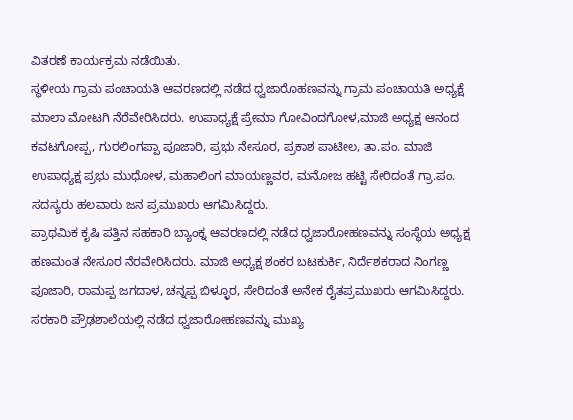ವಿತರಣೆ ಕಾರ್ಯಕ್ರಮ ನಡೆಯಿತು.
ಸ್ಥಳೀಯ ಗ್ರಾಮ ಪಂಚಾಯತಿ ಆವರಣದಲ್ಲಿ ನಡೆದ ಧ್ವಜಾರೊಹಣವನ್ನು ಗ್ರಾಮ ಪಂಚಾಯತಿ ಅಧ್ಯಕ್ಷೆ ಮಾಲಾ ಮೋಟಗಿ ನೆರೆವೇರಿಸಿದರು. ಉಪಾಧ್ಯಕ್ಷೆ ಪ್ರೇಮಾ ಗೋವಿಂದಗೋಳ,ಮಾಜಿ ಅಧ್ಯಕ್ಷ ಆನಂದ ಕವಟಗೋಪ್ಪ, ಗುರಲಿಂಗಪ್ಪಾ ಪೂಜಾರಿ, ಪ್ರಭು ನೇಸೂರ, ಪ್ರಕಾಶ ಪಾಟೀಲ, ತಾ.ಪಂ. ಮಾಜಿ ಉಪಾಧ್ಯಕ್ಷ ಪ್ರಭು ಮುಧೋಳ, ಮಹಾಲಿಂಗ ಮಾಯಣ್ಣವರ, ಮನೋಜ ಹಟ್ಟಿ ಸೇರಿದಂತೆ ಗ್ರಾ.ಪಂ. ಸದಸ್ಯರು ಹಲವಾರು ಜನ ಪ್ರಮುಖರು ಆಗಮಿಸಿದ್ದರು.
ಪ್ರಾಥಮಿಕ ಕೃಷಿ ಪತ್ತಿನ ಸಹಕಾರಿ ಬ್ಯಾಂಕ್ನ ಆವರಣದಲ್ಲಿ ನಡೆದ ಧ್ವಜಾರೋಹಣವನ್ನು ಸಂಸ್ಥೆಯ ಅಧ್ಯಕ್ಷ ಹಣಮಂತ ನೇಸೂರ ನೆರವೇರಿಸಿದರು. ಮಾಜಿ ಅಧ್ಯಕ್ಷ ಶಂಕರ ಬಟಕುರ್ಕಿ, ನಿರ್ದೆಶಕರಾದ ನಿಂಗಣ್ಣ ಪೂಜಾರಿ, ರಾಮಪ್ಪ ಜಗದಾಳ, ಚನ್ನಪ್ಪ ಬಿಳ್ಳೂರ, ಸೇರಿದಂತೆ ಅನೇಕ ರೈತಪ್ರಮುಖರು ಆಗಮಿಸಿದ್ದರು.
ಸರಕಾರಿ ಪ್ರೌಢಶಾಲೆಯಲ್ಲಿ ನಡೆದ ಧ್ವಜಾರೋಹಣವನ್ನು ಮುಖ್ಯ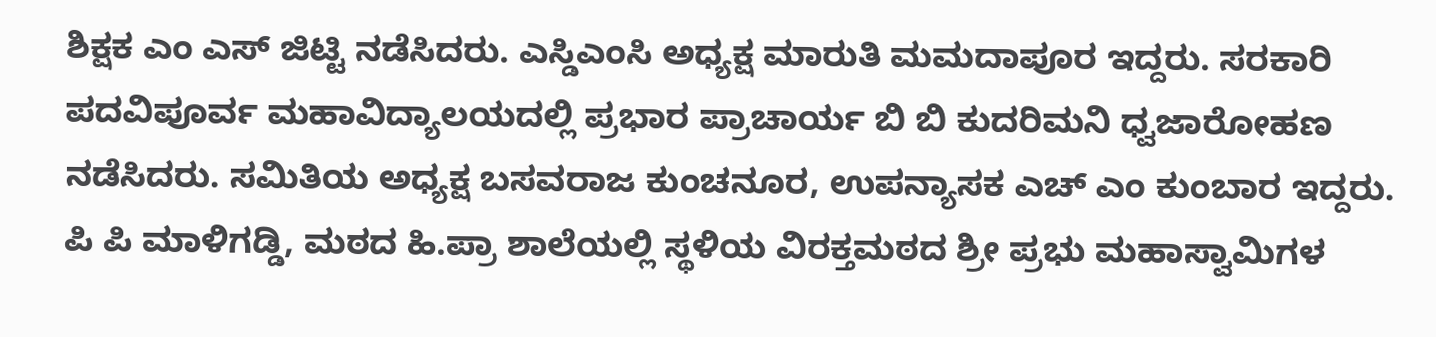ಶಿಕ್ಷಕ ಎಂ ಎಸ್ ಜಿಟ್ಟಿ ನಡೆಸಿದರು. ಎಸ್ಡಿಎಂಸಿ ಅಧ್ಯಕ್ಷ ಮಾರುತಿ ಮಮದಾಪೂರ ಇದ್ದರು. ಸರಕಾರಿ ಪದವಿಪೂರ್ವ ಮಹಾವಿದ್ಯಾಲಯದಲ್ಲಿ ಪ್ರಭಾರ ಪ್ರಾಚಾರ್ಯ ಬಿ ಬಿ ಕುದರಿಮನಿ ಧ್ವಜಾರೋಹಣ ನಡೆಸಿದರು. ಸಮಿತಿಯ ಅಧ್ಯಕ್ಷ ಬಸವರಾಜ ಕುಂಚನೂರ, ಉಪನ್ಯಾಸಕ ಎಚ್ ಎಂ ಕುಂಬಾರ ಇದ್ದರು. ಪಿ ಪಿ ಮಾಳಿಗಡ್ಡಿ, ಮಠದ ಹಿ.ಪ್ರಾ ಶಾಲೆಯಲ್ಲಿ ಸ್ಥಳಿಯ ವಿರಕ್ತಮಠದ ಶ್ರೀ ಪ್ರಭು ಮಹಾಸ್ವಾಮಿಗಳ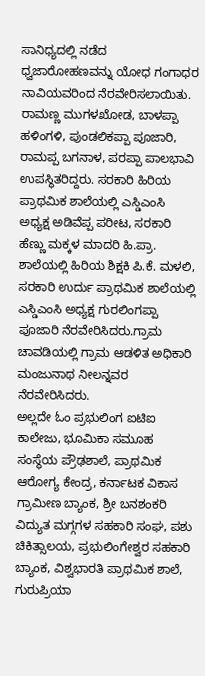ಸಾನಿಧ್ಯದಲ್ಲಿ ನಡೆದ ಧ್ವಜಾರೋಹಣವನ್ನು ಯೋಧ ಗಂಗಾಧರ ನಾವಿಯವರಿಂದ ನೆರವೇರಿಸಲಾಯಿತು. ರಾಮಣ್ಣ ಮುಗಳಖೋಡ, ಬಾಳಪ್ಪಾ ಹಳಿಂಗಳಿ, ಪುಂಡಲಿಕಪ್ಪಾ ಪೂಜಾರಿ, ರಾಮಪ್ಪ ಬಗನಾಳ, ಪರಪ್ಪಾ ಪಾಲಭಾವಿ ಉಪಸ್ಥಿತರಿದ್ದರು. ಸರಕಾರಿ ಹಿರಿಯ ಪ್ರಾಥಮಿಕ ಶಾಲೆಯಲ್ಲಿ ಎಸ್ಡಿಎಂಸಿ ಅಧ್ಯಕ್ಷ ಅಡಿವೆಪ್ಪ ಪರೀಟ, ಸರಕಾರಿ ಹೆಣ್ಣು ಮಕ್ಕಳ ಮಾದರಿ ಹಿ.ಪ್ರಾ. ಶಾಲೆಯಲ್ಲಿ ಹಿರಿಯ ಶಿಕ್ಷಕಿ ಪಿ.ಕೆ. ಮಳಲಿ, ಸರಕಾರಿ ಉರ್ದು ಪ್ರಾಥಮಿಕ ಶಾಲೆಯಲ್ಲಿ ಎಸ್ಡಿಎಂಸಿ ಅಧ್ಯಕ್ಷ ಗುರಲಿಂಗಪ್ಪಾ ಪೂಜಾರಿ ನೆರವೇರಿಸಿದರು.ಗ್ರಾಮ ಚಾವಡಿಯಲ್ಲಿ ಗ್ರಾಮ ಆಡಳಿತ ಅಧಿಕಾರಿ ಮಂಜುನಾಥ ನೀಲನ್ನವರ ನೆರವೇರಿಸಿದರು.
ಅಲ್ಲದೇ ಓಂ ಪ್ರಭುಲಿಂಗ ಐಟಿಐ ಕಾಲೇಜು, ಭೂಮಿಕಾ ಸಮೂಹ ಸಂಸ್ಥೆಯ ಪ್ರೌಢಶಾಲೆ, ಪ್ರಾಥಮಿಕ ಆರೋಗ್ಯ ಕೇಂದ್ರ, ಕರ್ನಾಟಕ ವಿಕಾಸ ಗ್ರಾಮೀಣ ಬ್ಯಾಂಕ, ಶ್ರೀ ಬನಶಂಕರಿ ವಿದ್ಯುತ ಮಗ್ಗಗಳ ಸಹಕಾರಿ ಸಂಘ, ಪಶು ಚಿಕಿತ್ಸಾಲಯ, ಪ್ರಭುಲಿಂಗೇಶ್ವರ ಸಹಕಾರಿ ಬ್ಯಾಂಕ, ವಿಶ್ವಭಾರತಿ ಪ್ರಾಥಮಿಕ ಶಾಲೆ, ಗುರುಪ್ರಿಯಾ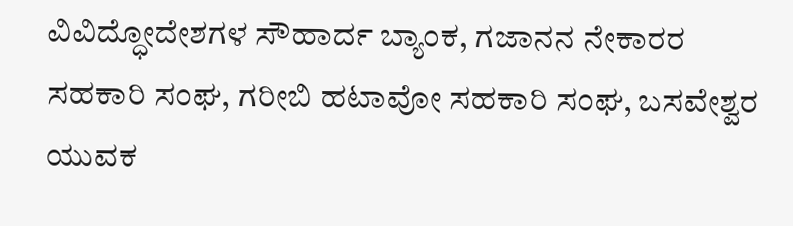ವಿವಿದ್ಧೋದೇಶಗಳ ಸೌಹಾರ್ದ ಬ್ಯಾಂಕ, ಗಜಾನನ ನೇಕಾರರ ಸಹಕಾರಿ ಸಂಘ, ಗರೀಬಿ ಹಟಾವೋ ಸಹಕಾರಿ ಸಂಘ, ಬಸವೇಶ್ವರ ಯುವಕ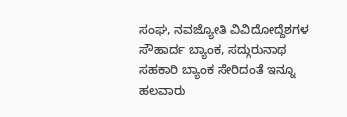ಸಂಘ, ನವಜ್ಯೋತಿ ವಿವಿದೋದ್ದೆಶಗಳ ಸೌಹಾರ್ದ ಬ್ಯಾಂಕ, ಸದ್ಗುರುನಾಥ ಸಹಕಾರಿ ಬ್ಯಾಂಕ ಸೇರಿದಂತೆ ಇನ್ನೂ ಹಲವಾರು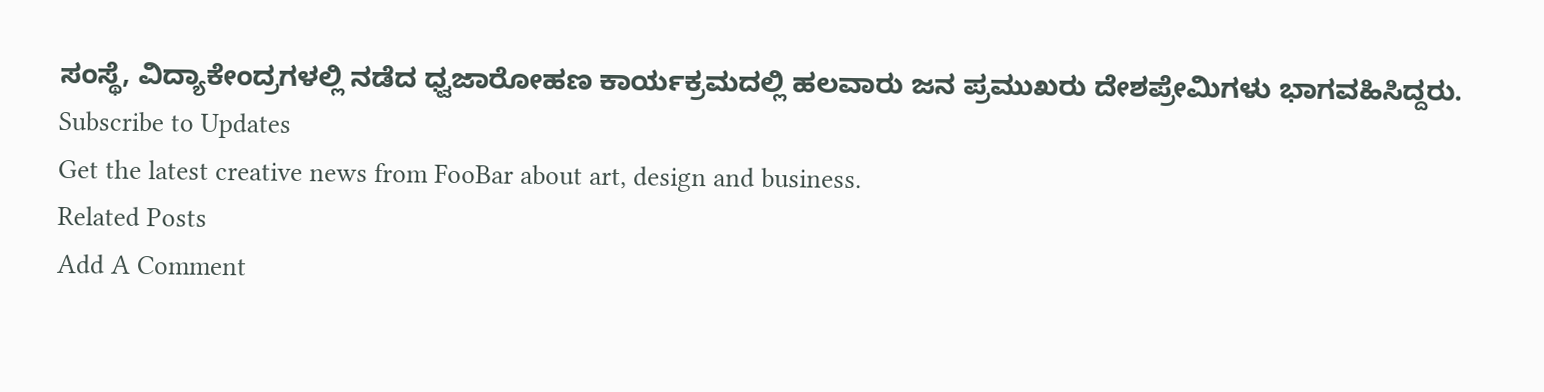ಸಂಸ್ಥೆ, ವಿದ್ಯಾಕೇಂದ್ರಗಳಲ್ಲಿ ನಡೆದ ಧ್ವಜಾರೋಹಣ ಕಾರ್ಯಕ್ರಮದಲ್ಲಿ ಹಲವಾರು ಜನ ಪ್ರಮುಖರು ದೇಶಪ್ರೇಮಿಗಳು ಭಾಗವಹಿಸಿದ್ದರು.
Subscribe to Updates
Get the latest creative news from FooBar about art, design and business.
Related Posts
Add A Comment